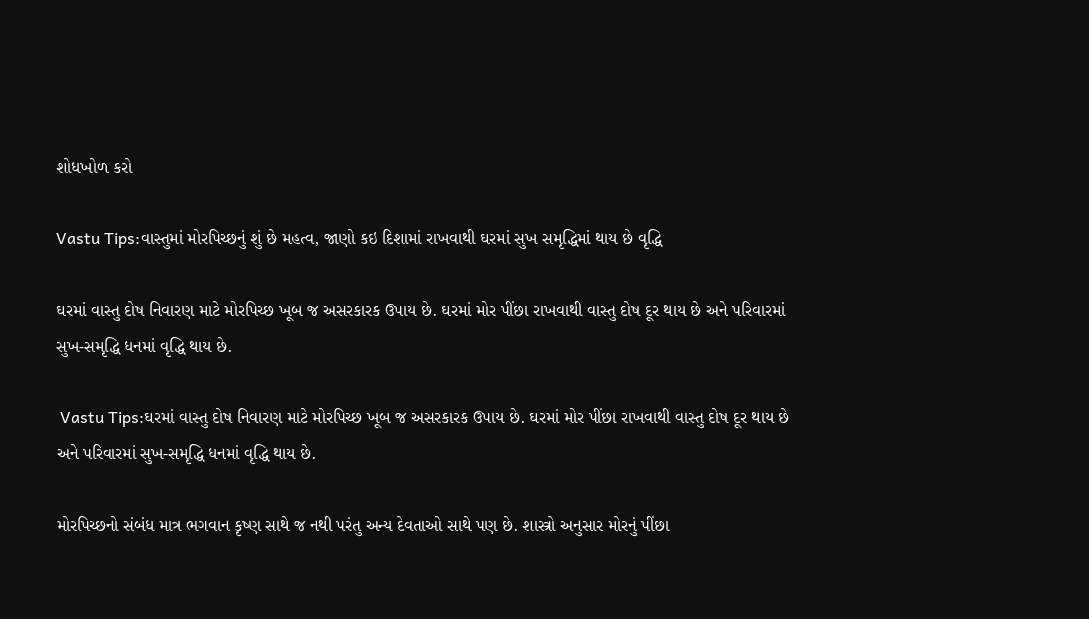શોધખોળ કરો

Vastu Tips:વાસ્તુમાં મોરપિચ્છનું શું છે મહત્વ, જાણો કઇ દિશામાં રાખવાથી ઘરમાં સુખ સમૃદ્ધિમાં થાય છે વૃદ્ધિ

ઘરમાં વાસ્તુ દોષ નિવારણ માટે મોરપિચ્છ ખૂબ જ અસરકારક ઉપાય છે. ઘરમાં મોર પીંછા રાખવાથી વાસ્તુ દોષ દૂર થાય છે અને પરિવારમાં સુખ-સમૃદ્ધિ ધનમાં વૃદ્ધિ થાય છે.

 Vastu Tips:ઘરમાં વાસ્તુ દોષ નિવારણ માટે મોરપિચ્છ ખૂબ જ અસરકારક ઉપાય છે. ઘરમાં મોર પીંછા રાખવાથી વાસ્તુ દોષ દૂર થાય છે અને પરિવારમાં સુખ-સમૃદ્ધિ ધનમાં વૃદ્ધિ થાય છે.

મોરપિચ્છનો સંબંધ માત્ર ભગવાન કૃષ્ણ સાથે જ નથી પરંતુ અન્ય દેવતાઓ સાથે પણ છે. શાસ્ત્રો અનુસાર મોરનું પીંછા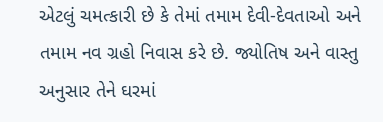એટલું ચમત્કારી છે કે તેમાં તમામ દેવી-દેવતાઓ અને તમામ નવ ગ્રહો નિવાસ કરે છે. જ્યોતિષ અને વાસ્તુ અનુસાર તેને ઘરમાં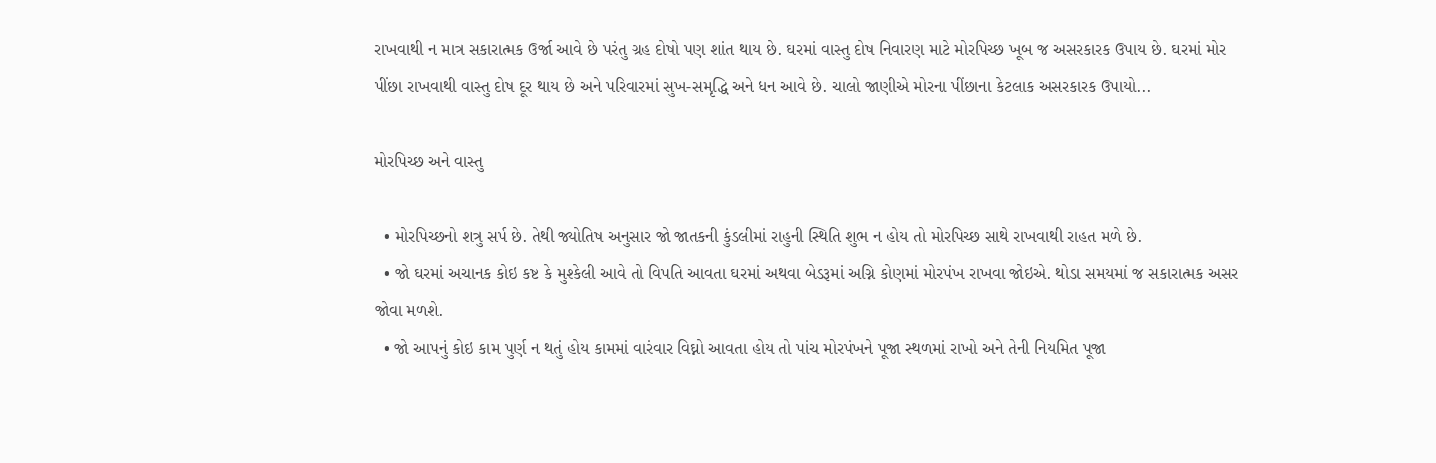રાખવાથી ન માત્ર સકારાત્મક ઉર્જા આવે છે પરંતુ ગ્રહ દોષો પણ શાંત થાય છે. ઘરમાં વાસ્તુ દોષ નિવારણ માટે મોરપિચ્છ ખૂબ જ અસરકારક ઉપાય છે. ઘરમાં મોર પીંછા રાખવાથી વાસ્તુ દોષ દૂર થાય છે અને પરિવારમાં સુખ-સમૃદ્ધિ અને ધન આવે છે. ચાલો જાણીએ મોરના પીંછાના કેટલાક અસરકારક ઉપાયો...

મોરપિચ્છ અને વાસ્તુ

  • મોરપિચ્છનો શત્રુ સર્પ છે. તેથી જ્યોતિષ અનુસાર જો જાતકની કુંડલીમાં રાહુની સ્થિતિ શુભ ન હોય તો મોરપિચ્છ સાથે રાખવાથી રાહત મળે છે.
  • જો ઘરમાં અચાનક કોઇ કષ્ટ કે મુશ્કેલી આવે તો વિપતિ આવતા ઘરમાં અથવા બેડરૂમાં અગ્નિ કોણમાં મોરપંખ રાખવા જોઇએ. થોડા સમયમાં જ સકારાત્મક અસર જોવા મળશે.
  • જો આપનું કોઇ કામ પુર્ણ ન થતું હોય કામમાં વારંવાર વિઘ્નો આવતા હોય તો પાંચ મોરપંખને પૂજા સ્થળમાં રાખો અને તેની નિયમિત પૂજા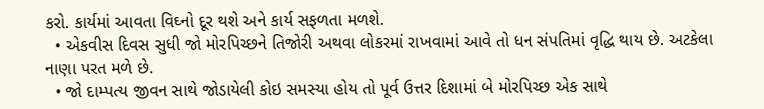કરો. કાર્યમાં આવતા વિઘ્નો દૂર થશે અને કાર્ય સફળતા મળશે.
  • એકવીસ દિવસ સુધી જો મોરપિચ્છને તિજોરી અથવા લોકરમાં રાખવામાં આવે તો ધન સંપતિમાં વૃદ્ધિ થાય છે. અટકેલા નાણા પરત મળે છે.
  • જો દામ્પત્ય જીવન સાથે જોડાયેલી કોઇ સમસ્યા હોય તો પૂર્વ ઉત્તર દિશામાં બે મોરપિચ્છ એક સાથે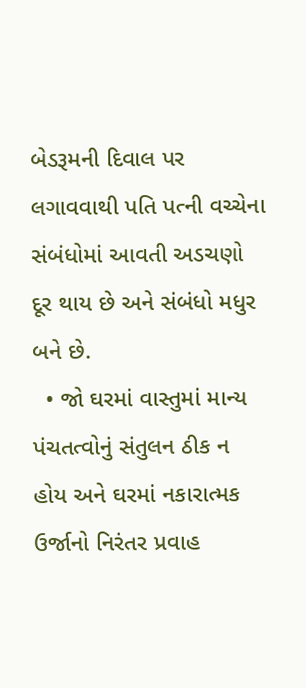બેડરૂમની દિવાલ પર લગાવવાથી પતિ પત્ની વચ્ચેના સંબંધોમાં આવતી અડચણો દૂર થાય છે અને સંબંધો મધુર બને છે.
  • જો ઘરમાં વાસ્તુમાં માન્ય પંચતત્વોનું સંતુલન ઠીક ન હોય અને ઘરમાં નકારાત્મક ઉર્જાનો નિરંતર પ્રવાહ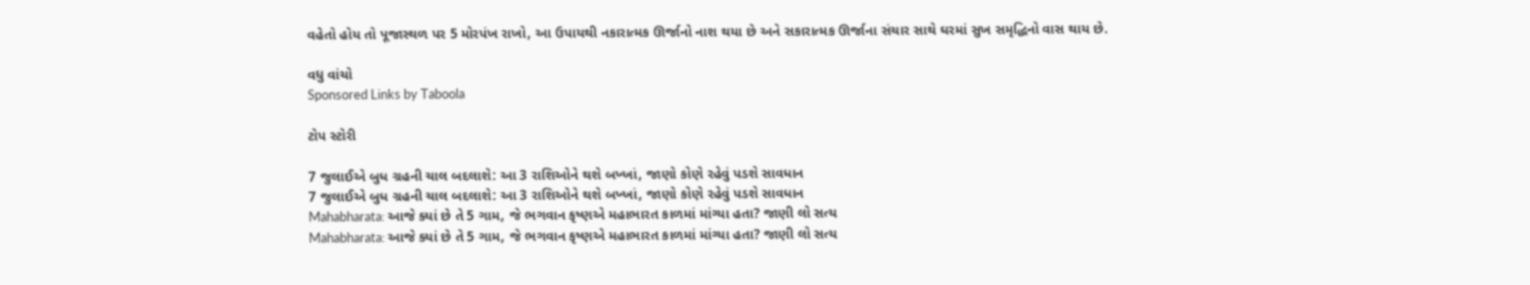વહેતો હોય તો પૂજાસ્થળ પર 5 મોરપંખ રાખો, આ ઉપાયથી નકારાત્મક ઊર્જાનો નાશ થયા છે અને સકારાત્મક ઊર્જાના સંચાર સાથે ઘરમાં સુખ સમૃદ્ધિનો વાસ થાય છે.

વધુ વાંચો
Sponsored Links by Taboola

ટોપ સ્ટોરી

7 જુલાઈએ બુધ ગ્રહની ચાલ બદલાશે: આ 3 રાશિઓને થશે બખ્ખાં, જાણો કોણે રહેવું પડશે સાવધાન
7 જુલાઈએ બુધ ગ્રહની ચાલ બદલાશે: આ 3 રાશિઓને થશે બખ્ખાં, જાણો કોણે રહેવું પડશે સાવધાન
Mahabharata: આજે ક્યાં છે તે 5 ગામ, જે ભગવાન કૃષ્ણએ મહાભારત કાળમાં માંગ્યા હતા? જાણી લો સત્ય
Mahabharata: આજે ક્યાં છે તે 5 ગામ, જે ભગવાન કૃષ્ણએ મહાભારત કાળમાં માંગ્યા હતા? જાણી લો સત્ય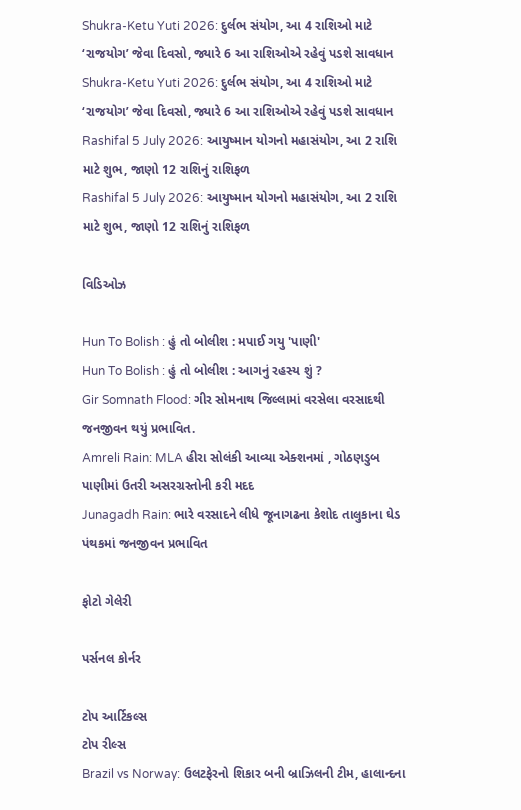Shukra-Ketu Yuti 2026: દુર્લભ સંયોગ, આ 4 રાશિઓ માટે ‘રાજયોગ’ જેવા દિવસો, જ્યારે 6 આ રાશિઓએ રહેવું પડશે સાવધાન
Shukra-Ketu Yuti 2026: દુર્લભ સંયોગ, આ 4 રાશિઓ માટે ‘રાજયોગ’ જેવા દિવસો, જ્યારે 6 આ રાશિઓએ રહેવું પડશે સાવધાન
Rashifal 5 July 2026: આયુષ્માન યોગનો મહાસંયોગ, આ 2 રાશિ માટે શુભ, જાણો 12 રાશિનું રાશિફળ
Rashifal 5 July 2026: આયુષ્માન યોગનો મહાસંયોગ, આ 2 રાશિ માટે શુભ, જાણો 12 રાશિનું રાશિફળ

વિડિઓઝ

Hun To Bolish : હું તો બોલીશ : મપાઈ ગયુ 'પાણી'
Hun To Bolish : હું તો બોલીશ : આગનું રહસ્ય શું ?
Gir Somnath Flood: ગીર સોમનાથ જિલ્લામાં વરસેલા વરસાદથી જનજીવન થયું પ્રભાવિત.
Amreli Rain: MLA હીરા સોલંકી આવ્યા એક્શનમાં , ગોઠણડુબ પાણીમાં ઉતરી અસરગ્રસ્તોની કરી મદદ
Junagadh Rain: ભારે વરસાદને લીધે જૂનાગઢના કેશોદ તાલુકાના ઘેડ પંથકમાં જનજીવન પ્રભાવિત

ફોટો ગેલેરી

પર્સનલ કોર્નર

ટોપ આર્ટિકલ્સ
ટોપ રીલ્સ
Brazil vs Norway: ઉલટફેરનો શિકાર બની બ્રાઝિલની ટીમ, હાલાન્દના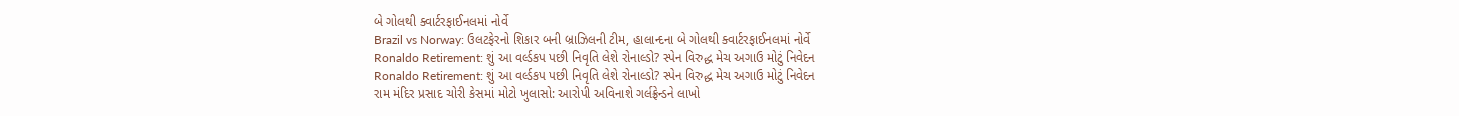બે ગોલથી ક્વાર્ટરફાઈનલમાં નોર્વે
Brazil vs Norway: ઉલટફેરનો શિકાર બની બ્રાઝિલની ટીમ, હાલાન્દના બે ગોલથી ક્વાર્ટરફાઈનલમાં નોર્વે
Ronaldo Retirement: શું આ વર્લ્ડકપ પછી નિવૃતિ લેશે રોનાલ્ડો? સ્પેન વિરુદ્ધ મેચ અગાઉ મોટું નિવેદન
Ronaldo Retirement: શું આ વર્લ્ડકપ પછી નિવૃતિ લેશે રોનાલ્ડો? સ્પેન વિરુદ્ધ મેચ અગાઉ મોટું નિવેદન
રામ મંદિર પ્રસાદ ચોરી કેસમાં મોટો ખુલાસો: આરોપી અવિનાશે ગર્લફ્રેન્ડને લાખો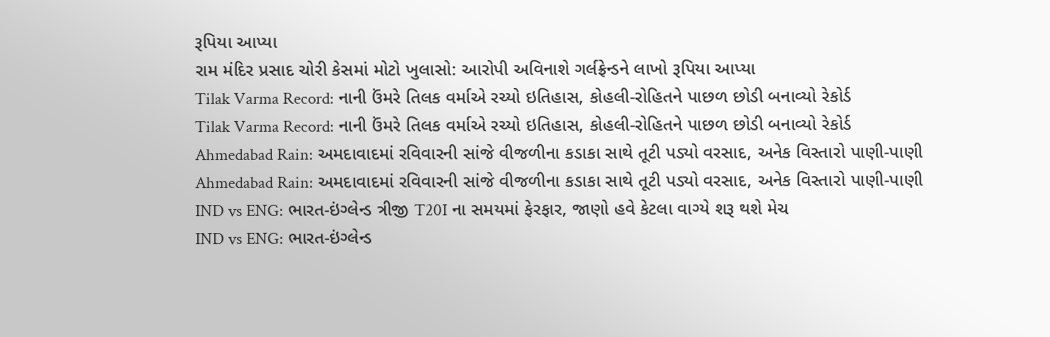રૂપિયા આપ્યા
રામ મંદિર પ્રસાદ ચોરી કેસમાં મોટો ખુલાસો: આરોપી અવિનાશે ગર્લફ્રેન્ડને લાખો રૂપિયા આપ્યા
Tilak Varma Record: નાની ઉંમરે તિલક વર્માએ રચ્યો ઇતિહાસ, કોહલી-રોહિતને પાછળ છોડી બનાવ્યો રેકોર્ડ
Tilak Varma Record: નાની ઉંમરે તિલક વર્માએ રચ્યો ઇતિહાસ, કોહલી-રોહિતને પાછળ છોડી બનાવ્યો રેકોર્ડ
Ahmedabad Rain: અમદાવાદમાં રવિવારની સાંજે વીજળીના કડાકા સાથે તૂટી પડ્યો વરસાદ, અનેક વિસ્તારો પાણી-પાણી
Ahmedabad Rain: અમદાવાદમાં રવિવારની સાંજે વીજળીના કડાકા સાથે તૂટી પડ્યો વરસાદ, અનેક વિસ્તારો પાણી-પાણી
IND vs ENG: ભારત-ઇંગ્લેન્ડ ત્રીજી T20I ના સમયમાં ફેરફાર, જાણો હવે કેટલા વાગ્યે શરૂ થશે મેચ
IND vs ENG: ભારત-ઇંગ્લેન્ડ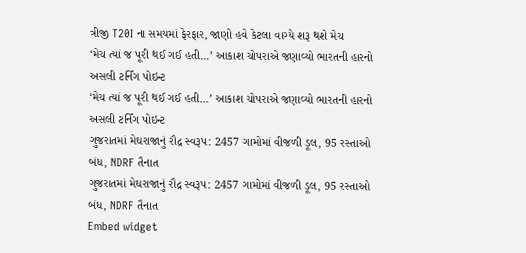ત્રીજી T20I ના સમયમાં ફેરફાર, જાણો હવે કેટલા વાગ્યે શરૂ થશે મેચ
‘મેચ ત્યાં જ પૂરી થઈ ગઈ હતી...’ આકાશ ચોપરાએ જણાવ્યો ભારતની હારનો અસલી ટર્નિંગ પોઇન્ટ
‘મેચ ત્યાં જ પૂરી થઈ ગઈ હતી...’ આકાશ ચોપરાએ જણાવ્યો ભારતની હારનો અસલી ટર્નિંગ પોઇન્ટ
ગુજરાતમાં મેઘરાજાનું રૌદ્ર સ્વરૂપ: 2457 ગામોમાં વીજળી ડૂલ, 95 રસ્તાઓ બંધ, NDRF તૈનાત
ગુજરાતમાં મેઘરાજાનું રૌદ્ર સ્વરૂપ: 2457 ગામોમાં વીજળી ડૂલ, 95 રસ્તાઓ બંધ, NDRF તૈનાત
Embed widget